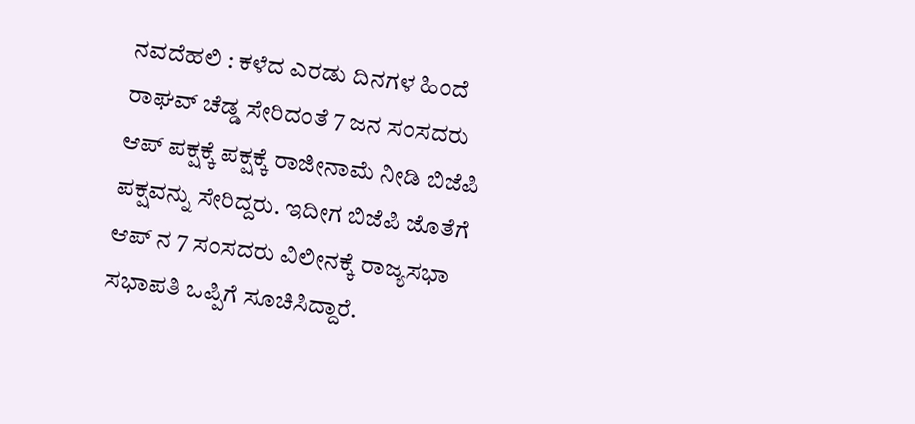ನವದೆಹಲಿ : ಕಳೆದ ಎರಡು ದಿನಗಳ ಹಿಂದೆ ರಾಘವ್ ಚೆಡ್ಡ ಸೇರಿದಂತೆ 7 ಜನ ಸಂಸದರು ಆಪ್ ಪಕ್ಷಕ್ಕೆ ಪಕ್ಷಕ್ಕೆ ರಾಜೀನಾಮೆ ನೀಡಿ ಬಿಜೆಪಿ ಪಕ್ಷವನ್ನು ಸೇರಿದ್ದರು. ಇದೀಗ ಬಿಜೆಪಿ ಜೊತೆಗೆ ಆಪ್ ನ 7 ಸಂಸದರು ವಿಲೀನಕ್ಕೆ ರಾಜ್ಯಸಭಾ ಸಭಾಪತಿ ಒಪ್ಪಿಗೆ ಸೂಚಿಸಿದ್ದಾರೆ.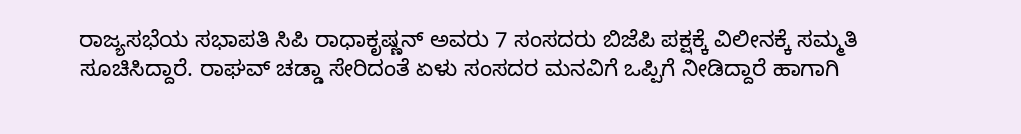ರಾಜ್ಯಸಭೆಯ ಸಭಾಪತಿ ಸಿಪಿ ರಾಧಾಕೃಷ್ಣನ್ ಅವರು 7 ಸಂಸದರು ಬಿಜೆಪಿ ಪಕ್ಷಕ್ಕೆ ವಿಲೀನಕ್ಕೆ ಸಮ್ಮತಿ ಸೂಚಿಸಿದ್ದಾರೆ. ರಾಘವ್ ಚಡ್ಡಾ ಸೇರಿದಂತೆ ಏಳು ಸಂಸದರ ಮನವಿಗೆ ಒಪ್ಪಿಗೆ ನೀಡಿದ್ದಾರೆ ಹಾಗಾಗಿ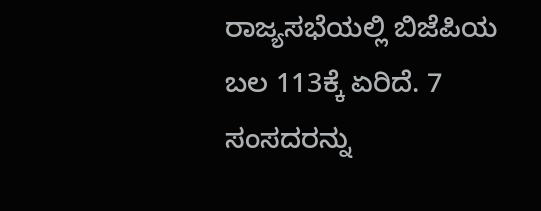ರಾಜ್ಯಸಭೆಯಲ್ಲಿ ಬಿಜೆಪಿಯ ಬಲ 113ಕ್ಕೆ ಏರಿದೆ. 7 ಸಂಸದರನ್ನು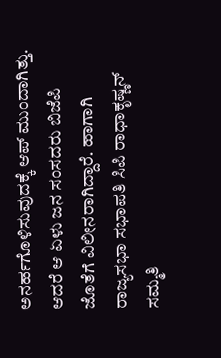ಅನರ್ಹಗೊಳಿಸುವುದಕ್ಕೆ ಆಪ್ ಮುಂದಾಗಿತ್ತು. ಆದರೆ ಆ ಏಳು ಜನ ಸಂಸದರು ಬಿಜೆಪಿ ಜೊತೆಗೆ ವಿಲೀನರಾಗಿದ್ದಾರೆ. ಹಾಗಾಗಿ ರಾಜ್ಯಸಭಾ ಸಭಾಪತಿ ಸಿಪಿ ರಾಧಾಕೃಷ್ಣನ್ ಸಮ್ಮತಿ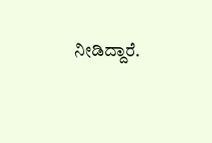ನೀಡಿದ್ದಾರೆ.